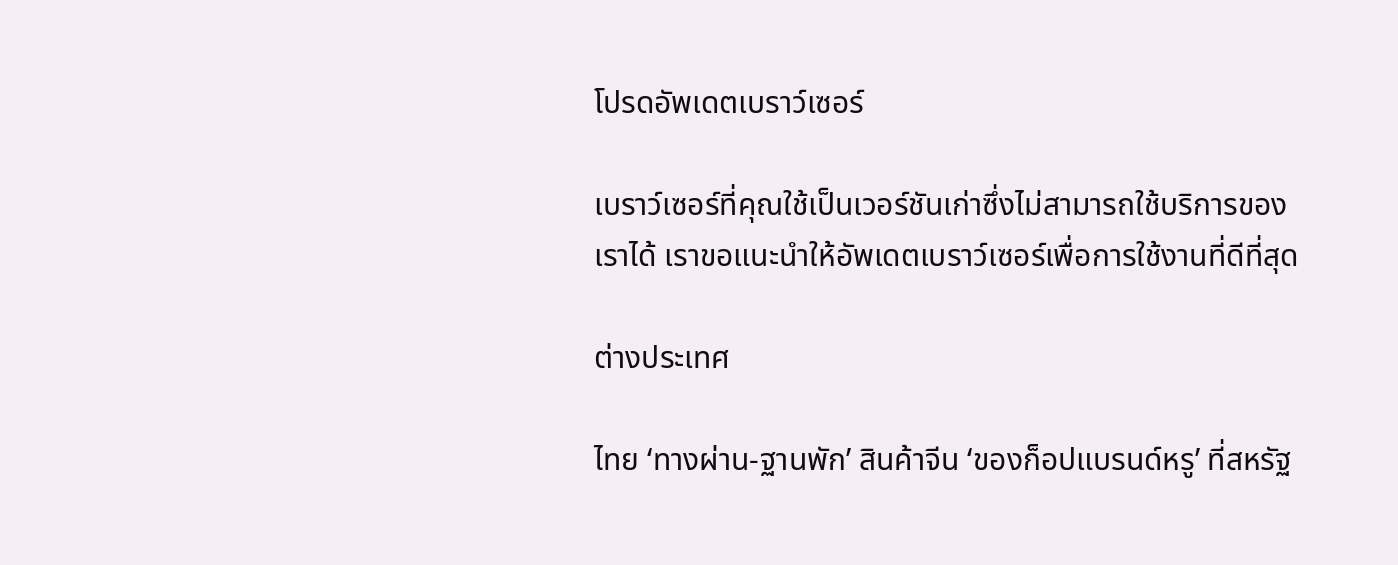โปรดอัพเดตเบราว์เซอร์

เบราว์เซอร์ที่คุณใช้เป็นเวอร์ชันเก่าซึ่งไม่สามารถใช้บริการของเราได้ เราขอแนะนำให้อัพเดตเบราว์เซอร์เพื่อการใช้งานที่ดีที่สุด

ต่างประเทศ

ไทย ‘ทางผ่าน-ฐานพัก’ สินค้าจีน ‘ของก็อปแบรนด์หรู’ ที่สหรัฐ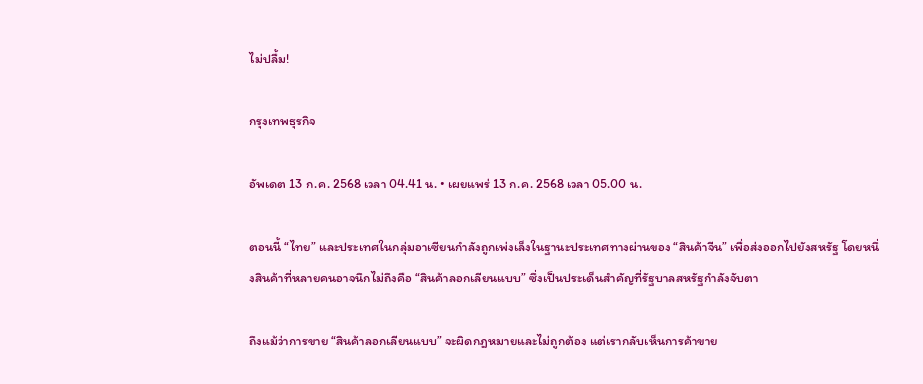ไม่ปลื้ม!

กรุงเทพธุรกิจ

อัพเดต 13 ก.ค. 2568 เวลา 04.41 น. • เผยแพร่ 13 ก.ค. 2568 เวลา 05.00 น.

ตอนนี้ “ไทย” และประเทศในกลุ่มอาเซียนกำลังถูกเพ่งเล็งในฐานะประเทศทางผ่านของ “สินค้าจีน” เพื่อส่งออกไปยังสหรัฐ โดยหนึ่งสินค้าที่หลายคนอาจนึกไม่ถึงคือ “สินค้าลอกเลียนแบบ” ซึ่งเป็นประเด็นสำคัญที่รัฐบาลสหรัฐกำลังจับตา

ถึงแม้ว่าการขาย “สินค้าลอกเลียนแบบ” จะผิดกฎหมายและไม่ถูกต้อง แต่เรากลับเห็นการค้าขาย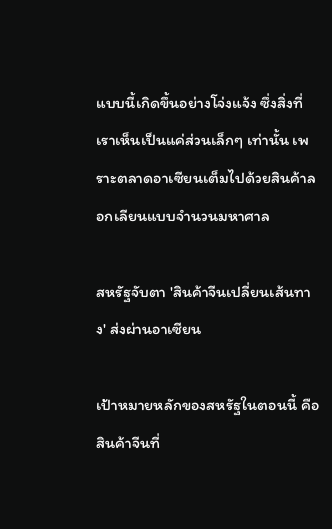แบบนี้เกิดขึ้นอย่างโจ่งแจ้ง ซึ่งสิ่งที่เราเห็นเป็นแค่ส่วนเล็กๆ เท่านั้น เพราะตลาดอาเซียนเต็มไปด้วยสินค้าลอกเลียนแบบจำนวนมหาศาล

สหรัฐจับตา 'สินค้าจีนเปลี่ยนเส้นทาง' ส่งผ่านอาเซียน

เป้าหมายหลักของสหรัฐในตอนนี้ คือ สินค้าจีนที่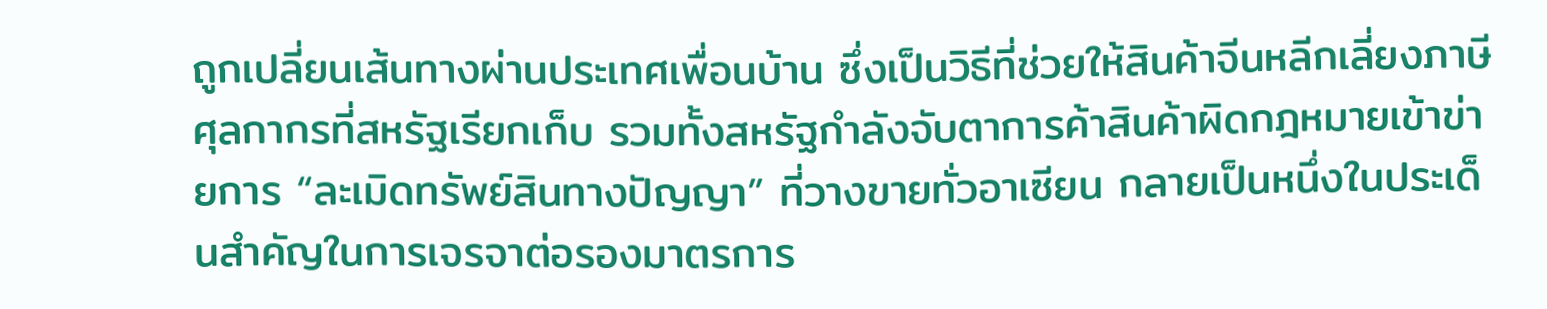ถูกเปลี่ยนเส้นทางผ่านประเทศเพื่อนบ้าน ซึ่งเป็นวิธีที่ช่วยให้สินค้าจีนหลีกเลี่ยงภาษีศุลกากรที่สหรัฐเรียกเก็บ รวมทั้งสหรัฐกำลังจับตาการค้าสินค้าผิดกฎหมายเข้าข่ายการ “ละเมิดทรัพย์สินทางปัญญา” ที่วางขายทั่วอาเซียน กลายเป็นหนึ่งในประเด็นสำคัญในการเจรจาต่อรองมาตรการ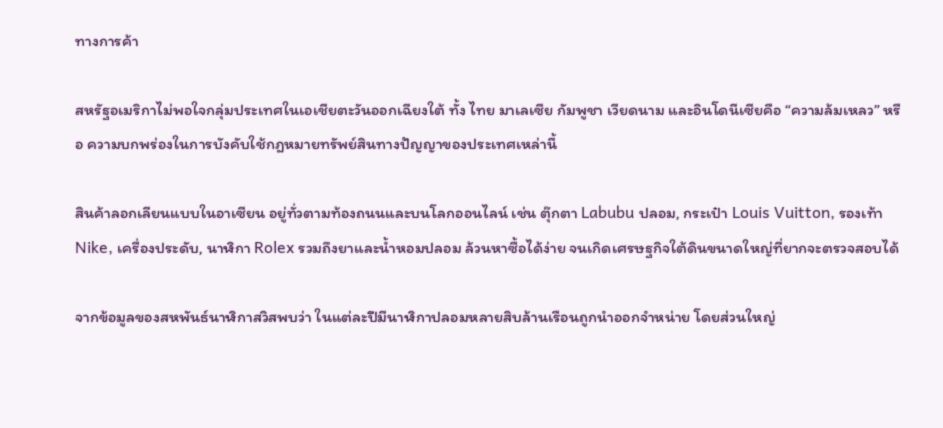ทางการค้า

สหรัฐอเมริกาไม่พอใจกลุ่มประเทศในเอเชียตะวันออกเฉียงใต้ ทั้ง ไทย มาเลเซีย กัมพูชา เวียดนาม และอินโดนีเซียคือ “ความล้มเหลว” หรือ ความบกพร่องในการบังคับใช้กฎหมายทรัพย์สินทางปัญญาของประเทศเหล่านี้

สินค้าลอกเลียนแบบในอาเซียน อยู่ทั่วตามท้องถนนและบนโลกออนไลน์ เช่น ตุ๊กตา Labubu ปลอม, กระเป๋า Louis Vuitton, รองเท้า Nike, เครื่องประดับ, นาฬิกา Rolex รวมถึงยาและน้ำหอมปลอม ล้วนหาซื้อได้ง่าย จนเกิดเศรษฐกิจใต้ดินขนาดใหญ่ที่ยากจะตรวจสอบได้

จากข้อมูลของสหพันธ์นาฬิกาสวิสพบว่า ในแต่ละปีมีนาฬิกาปลอมหลายสิบล้านเรือนถูกนำออกจำหน่าย โดยส่วนใหญ่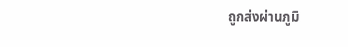ถูกส่งผ่านภูมิ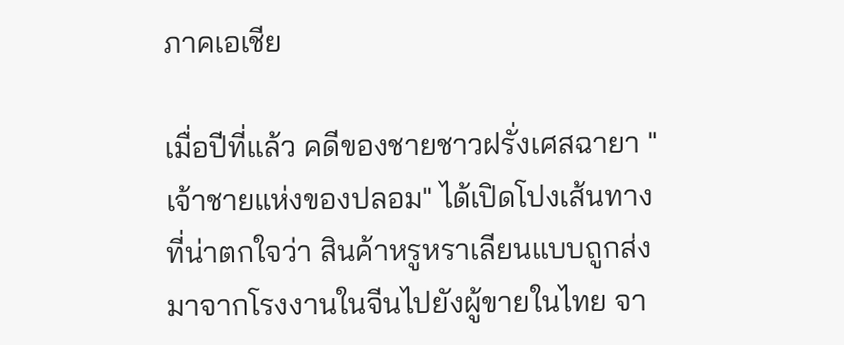ภาคเอเชีย

เมื่อปีที่แล้ว คดีของชายชาวฝรั่งเศสฉายา "เจ้าชายแห่งของปลอม" ได้เปิดโปงเส้นทางที่น่าตกใจว่า สินค้าหรูหราเลียนแบบถูกส่งมาจากโรงงานในจีนไปยังผู้ขายในไทย จา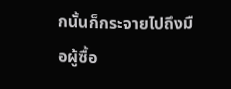กนั้นก็กระจายไปถึงมือผู้ซื้อ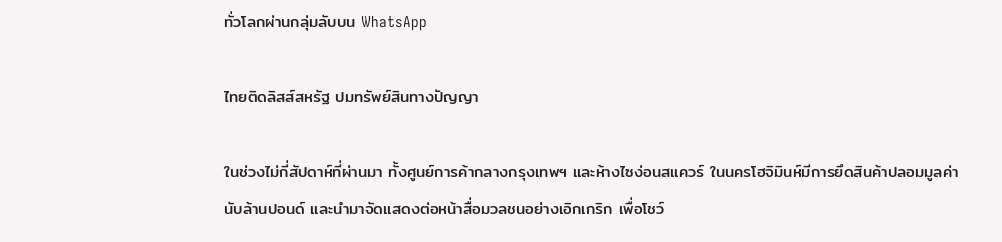ทั่วโลกผ่านกลุ่มลับบน WhatsApp

ไทยติดลิสส์สหรัฐ ปมทรัพย์สินทางปัญญา

ในช่วงไม่กี่สัปดาห์ที่ผ่านมา ทั้งศูนย์การค้ากลางกรุงเทพฯ และห้างไซง่อนสแควร์ ในนครโฮจิมินห์มีการยึดสินค้าปลอมมูลค่านับล้านปอนด์ และนำมาจัดแสดงต่อหน้าสื่อมวลชนอย่างเอิกเกริก เพื่อโชว์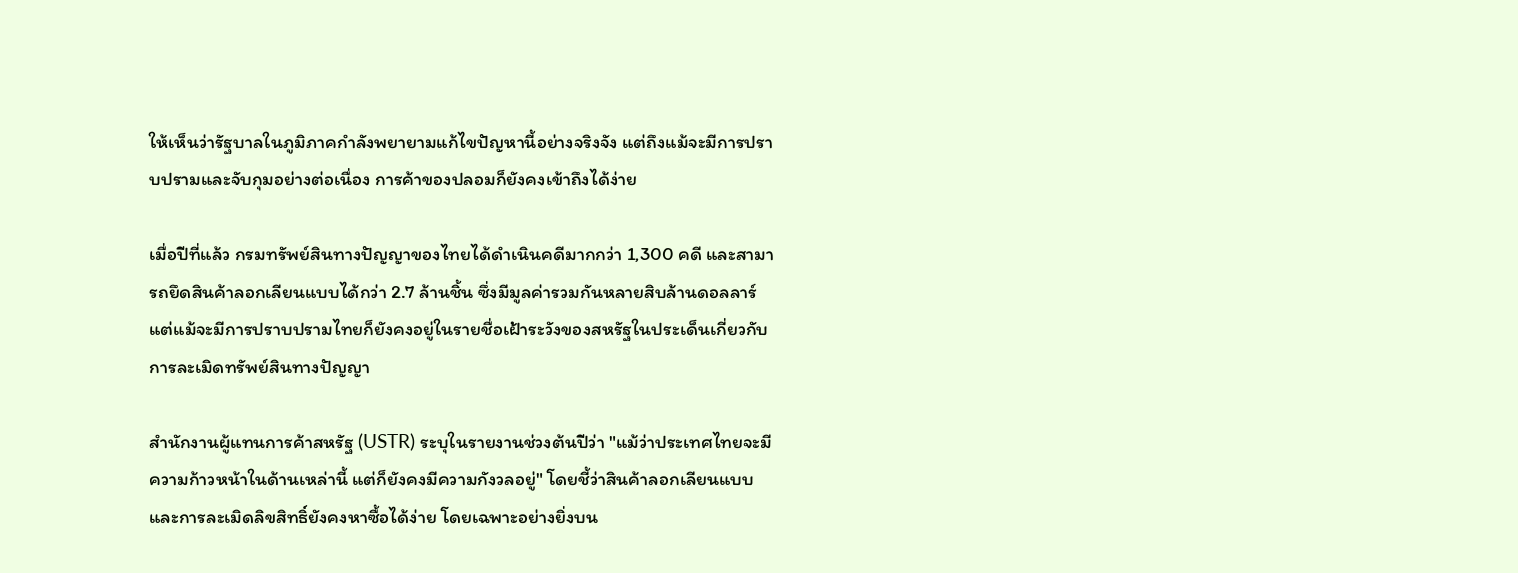ให้เห็นว่ารัฐบาลในภูมิภาคกำลังพยายามแก้ไขปัญหานี้อย่างจริงจัง แต่ถึงแม้จะมีการปราบปรามและจับกุมอย่างต่อเนื่อง การค้าของปลอมก็ยังคงเข้าถึงได้ง่าย

เมื่อปีที่แล้ว กรมทรัพย์สินทางปัญญาของไทยได้ดำเนินคดีมากกว่า 1,300 คดี และสามารถยึดสินค้าลอกเลียนแบบได้กว่า 2.7 ล้านชิ้น ซึ่งมีมูลค่ารวมกันหลายสิบล้านดอลลาร์ แต่แม้จะมีการปราบปรามไทยก็ยังคงอยู่ในรายชื่อเฝ้าระวังของสหรัฐในประเด็นเกี่ยวกับการละเมิดทรัพย์สินทางปัญญา

สำนักงานผู้แทนการค้าสหรัฐ (USTR) ระบุในรายงานช่วงต้นปีว่า "แม้ว่าประเทศไทยจะมีความก้าวหน้าในด้านเหล่านี้ แต่ก็ยังคงมีความกังวลอยู่" โดยชี้ว่าสินค้าลอกเลียนแบบและการละเมิดลิขสิทธิ์ยังคงหาซื้อได้ง่าย โดยเฉพาะอย่างยิ่งบน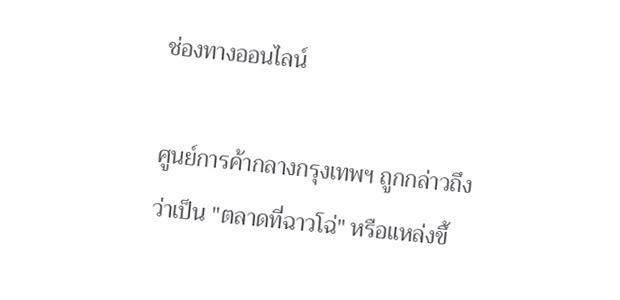ช่องทางออนไลน์

ศูนย์การค้ากลางกรุงเทพฯ ถูกกล่าวถึงว่าเป็น "ตลาดที่ฉาวโฉ่" หรือแหล่งขึ้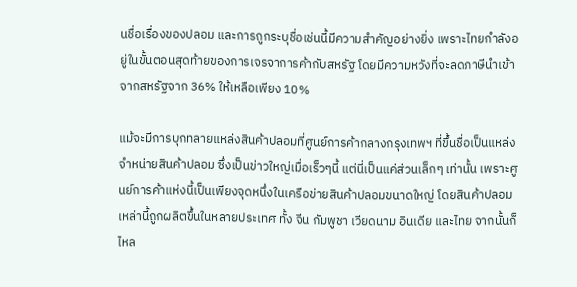นชื่อเรื่องของปลอม และการถูกระบุชื่อเช่นนี้มีความสำคัญอย่างยิ่ง เพราะไทยกำลังอยู่ในขั้นตอนสุดท้ายของการเจรจาการค้ากับสหรัฐ โดยมีความหวังที่จะลดภาษีนำเข้าจากสหรัฐจาก 36% ให้เหลือเพียง 10%

แม้จะมีการบุกทลายแหล่งสินค้าปลอมที่ศูนย์การค้ากลางกรุงเทพฯ ที่ขึ้นชื่อเป็นแหล่งจำหน่ายสินค้าปลอม ซึ่งเป็นข่าวใหญ่เมื่อเร็วๆนี้ แต่นี่เป็นแค่ส่วนเล็กๆ เท่านั้น เพราะศูนย์การค้าแห่งนี้เป็นเพียงจุดหนึ่งในเครือข่ายสินค้าปลอมขนาดใหญ่ โดยสินค้าปลอมเหล่านี้ถูกผลิตขึ้นในหลายประเทศ ทั้ง จีน กัมพูชา เวียดนาม อินเดีย และไทย จากนั้นก็ไหล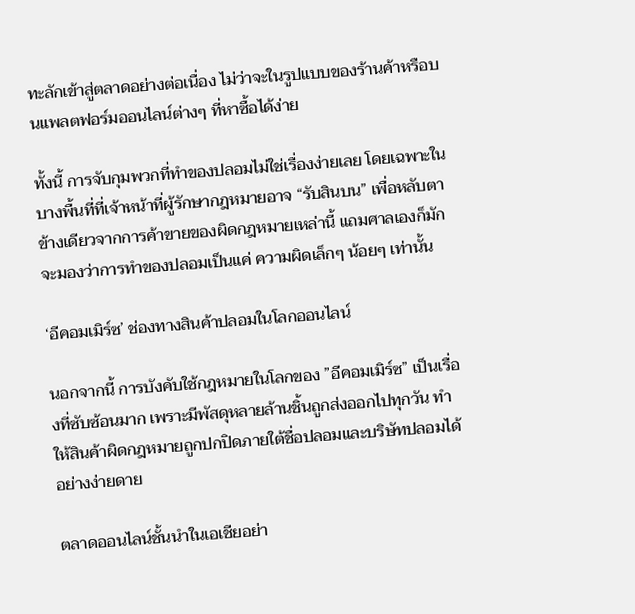ทะลักเข้าสู่ตลาดอย่างต่อเนื่อง ไม่ว่าจะในรูปแบบของร้านค้าหรือบนแพลตฟอร์มออนไลน์ต่างๆ ที่หาซื้อได้ง่าย

ทั้งนี้ การจับกุมพวกที่ทำของปลอมไม่ใช่เรื่องง่ายเลย โดยเฉพาะในบางพื้นที่ที่เจ้าหน้าที่ผู้รักษากฎหมายอาจ “รับสินบน” เพื่อหลับตาข้างเดียวจากการค้าขายของผิดกฎหมายเหล่านี้ แถมศาลเองก็มักจะมองว่าการทำของปลอมเป็นแค่ ความผิดเล็กๆ น้อยๆ เท่านั้น

‘อีคอมเมิร์ซ’ ช่องทางสินค้าปลอมในโลกออนไลน์

นอกจากนี้ การบังคับใช้กฎหมายในโลกของ ”อีคอมเมิร์ซ” เป็นเรื่องที่ซับซ้อนมาก เพราะมีพัสดุหลายล้านชิ้นถูกส่งออกไปทุกวัน ทำให้สินค้าผิดกฎหมายถูกปกปิดภายใต้ชื่อปลอมและบริษัทปลอมได้อย่างง่ายดาย

ตลาดออนไลน์ชั้นนำในเอเชียอย่า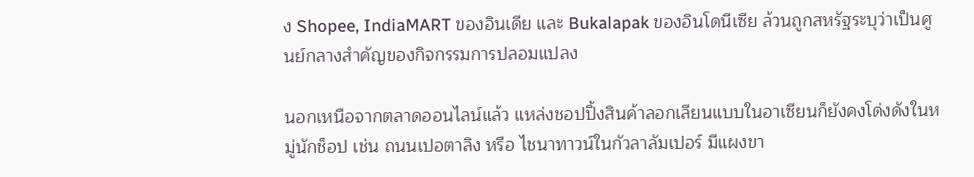ง Shopee, IndiaMART ของอินเดีย และ Bukalapak ของอินโดนีเซีย ล้วนถูกสหรัฐระบุว่าเป็นศูนย์กลางสำคัญของกิจกรรมการปลอมแปลง

นอกเหนือจากตลาดออนไลน์แล้ว แหล่งชอปปิ้งสินค้าลอกเลียนแบบในอาเซียนก็ยังคงโด่งดังในหมู่นักช็อป เช่น ถนนเปอตาลิง หรือ ไชนาทาวน์ในกัวลาลัมเปอร์ มีแผงขา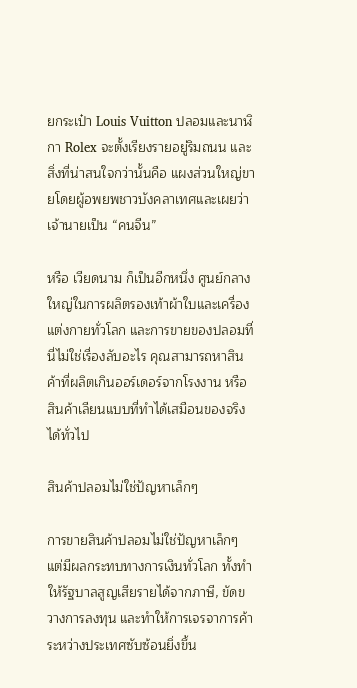ยกระเป๋า Louis Vuitton ปลอมและนาฬิกา Rolex จะตั้งเรียงรายอยู่ริมถนน และสิ่งที่น่าสนใจกว่านั้นคือ แผงส่วนใหญ่ขายโดยผู้อพยพชาวบังคลาเทศและเผยว่าเจ้านายเป็น “คนจีน”

หรือ เวียดนาม ก็เป็นอีกหนึ่ง ศูนย์กลางใหญ่ในการผลิตรองเท้าผ้าใบและเครื่องแต่งกายทั่วโลก และการขายของปลอมที่นี่ไม่ใช่เรื่องลับอะไร คุณสามารถหาสินค้าที่ผลิตเกินออร์เดอร์จากโรงงาน หรือสินค้าเลียนแบบที่ทำได้เสมือนของจริงได้ทั่วไป

สินค้าปลอมไม่ใช่ปัญหาเล็กๆ

การขายสินค้าปลอมไม่ใช่ปัญหาเล็กๆ แต่มีผลกระทบทางการเงินทั่วโลก ทั้งทำให้รัฐบาลสูญเสียรายได้จากภาษี, ขัดขวางการลงทุน และทำให้การเจรจาการค้าระหว่างประเทศซับซ้อนยิ่งขึ้น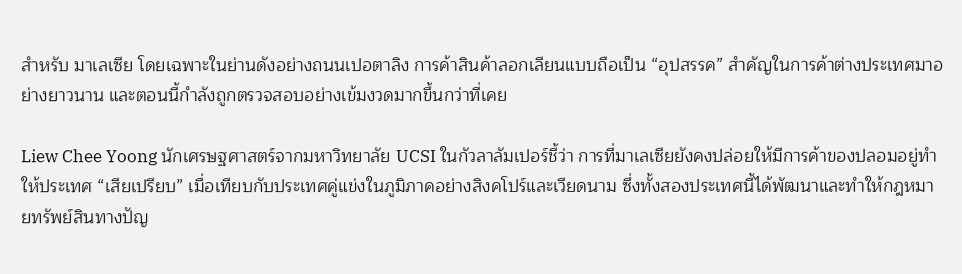สำหรับ มาเลเซีย โดยเฉพาะในย่านดังอย่างถนนเปอตาลิง การค้าสินค้าลอกเลียนแบบถือเป็น “อุปสรรค” สำคัญในการค้าต่างประเทศมาอย่างยาวนาน และตอนนี้กำลังถูกตรวจสอบอย่างเข้มงวดมากขึ้นกว่าที่เคย

Liew Chee Yoong นักเศรษฐศาสตร์จากมหาวิทยาลัย UCSI ในกัวลาลัมเปอร์ชี้ว่า การที่มาเลเซียยังคงปล่อยให้มีการค้าของปลอมอยู่ทำให้ประเทศ “เสียเปรียบ” เมื่อเทียบกับประเทศคู่แข่งในภูมิภาคอย่างสิงคโปร์และเวียดนาม ซึ่งทั้งสองประเทศนี้ได้พัฒนาและทำให้กฎหมายทรัพย์สินทางปัญ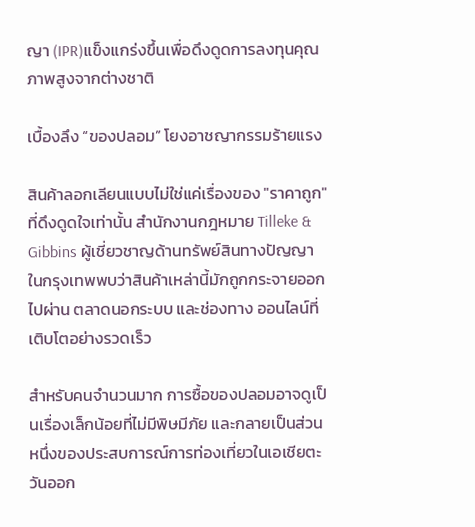ญา (IPR)แข็งแกร่งขึ้นเพื่อดึงดูดการลงทุนคุณภาพสูงจากต่างชาติ

เบื้องลึง “ของปลอม” โยงอาชญากรรมร้ายแรง

สินค้าลอกเลียนแบบไม่ใช่แค่เรื่องของ "ราคาถูก" ที่ดึงดูดใจเท่านั้น สำนักงานกฎหมาย Tilleke & Gibbins ผู้เชี่ยวชาญด้านทรัพย์สินทางปัญญาในกรุงเทพพบว่าสินค้าเหล่านี้มักถูกกระจายออกไปผ่าน ตลาดนอกระบบ และช่องทาง ออนไลน์ที่เติบโตอย่างรวดเร็ว

สำหรับคนจำนวนมาก การซื้อของปลอมอาจดูเป็นเรื่องเล็กน้อยที่ไม่มีพิษมีภัย และกลายเป็นส่วนหนึ่งของประสบการณ์การท่องเที่ยวในเอเชียตะวันออก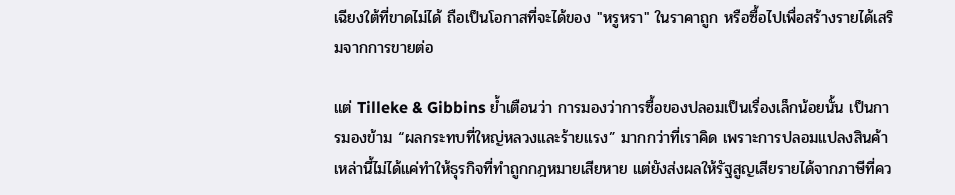เฉียงใต้ที่ขาดไม่ได้ ถือเป็นโอกาสที่จะได้ของ "หรูหรา" ในราคาถูก หรือซื้อไปเพื่อสร้างรายได้เสริมจากการขายต่อ

แต่ Tilleke & Gibbins ย้ำเตือนว่า การมองว่าการซื้อของปลอมเป็นเรื่องเล็กน้อยนั้น เป็นการมองข้าม “ผลกระทบที่ใหญ่หลวงและร้ายแรง” มากกว่าที่เราคิด เพราะการปลอมแปลงสินค้าเหล่านี้ไม่ได้แค่ทำให้ธุรกิจที่ทำถูกกฎหมายเสียหาย แต่ยังส่งผลให้รัฐสูญเสียรายได้จากภาษีที่คว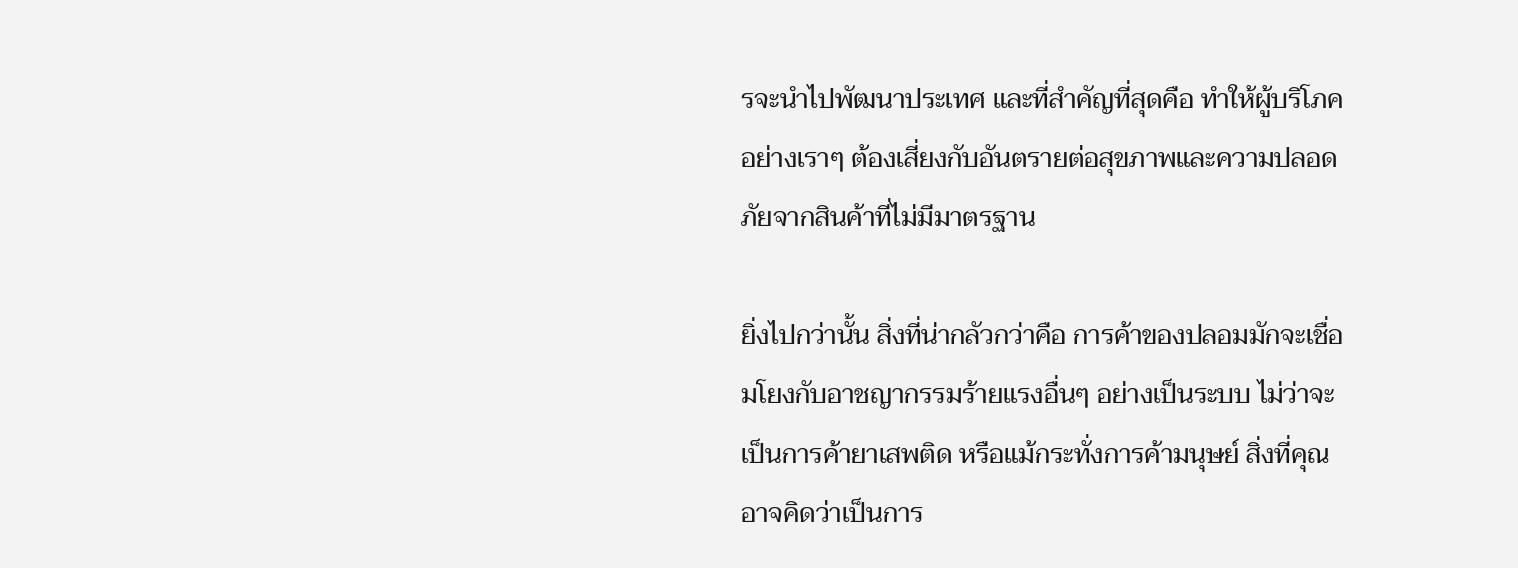รจะนำไปพัฒนาประเทศ และที่สำคัญที่สุดคือ ทำให้ผู้บริโภคอย่างเราๆ ต้องเสี่ยงกับอันตรายต่อสุขภาพและความปลอดภัยจากสินค้าที่ไม่มีมาตรฐาน

ยิ่งไปกว่านั้น สิ่งที่น่ากลัวกว่าคือ การค้าของปลอมมักจะเชื่อมโยงกับอาชญากรรมร้ายแรงอื่นๆ อย่างเป็นระบบ ไม่ว่าจะเป็นการค้ายาเสพติด หรือแม้กระทั่งการค้ามนุษย์ สิ่งที่คุณอาจคิดว่าเป็นการ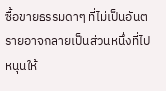ซื้อขายธรรมดาๆ ที่ไม่เป็นอันตรายอาจกลายเป็นส่วนหนึ่งที่ไปหนุนให้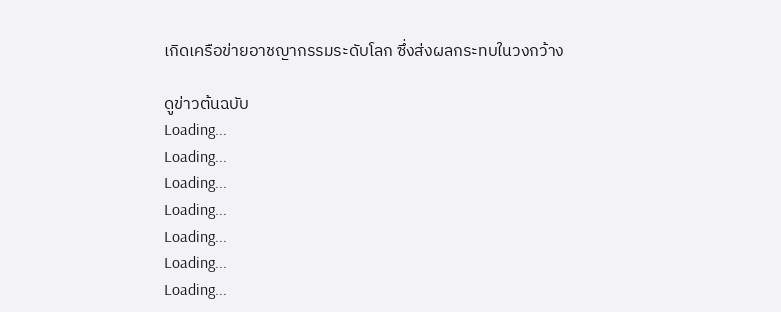เกิดเครือข่ายอาชญากรรมระดับโลก ซึ่งส่งผลกระทบในวงกว้าง

ดูข่าวต้นฉบับ
Loading...
Loading...
Loading...
Loading...
Loading...
Loading...
Loading...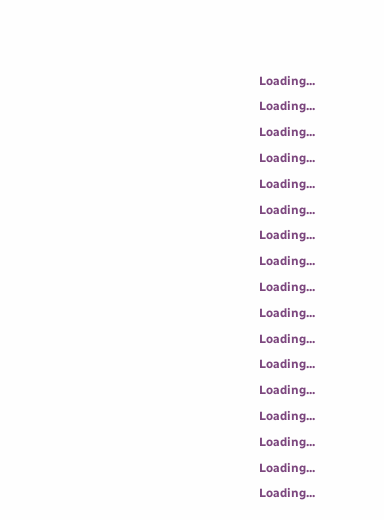Loading...
Loading...
Loading...
Loading...
Loading...
Loading...
Loading...
Loading...
Loading...
Loading...
Loading...
Loading...
Loading...
Loading...
Loading...
Loading...
Loading...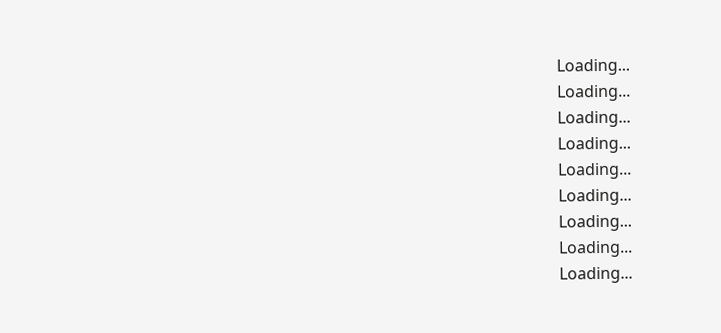Loading...
Loading...
Loading...
Loading...
Loading...
Loading...
Loading...
Loading...
Loading...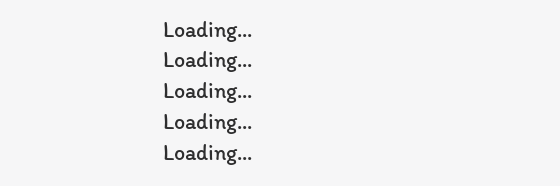Loading...
Loading...
Loading...
Loading...
Loading...